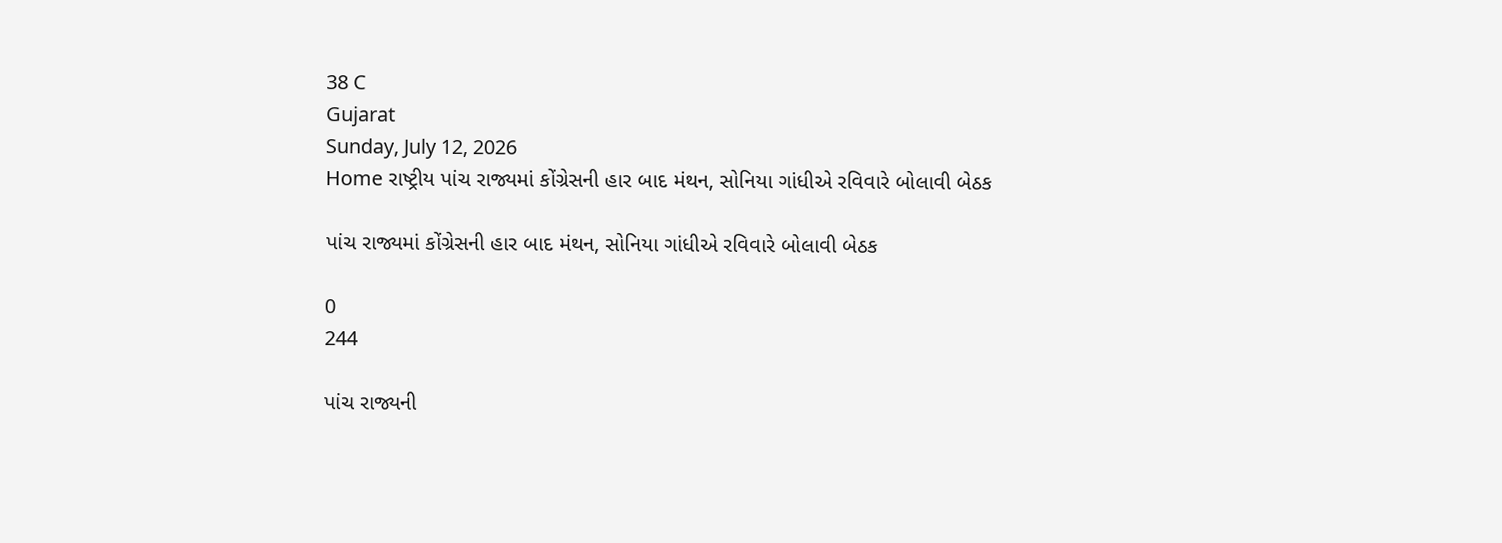38 C
Gujarat
Sunday, July 12, 2026
Home રાષ્ટ્રીય પાંચ રાજ્યમાં કોંગ્રેસની હાર બાદ મંથન, સોનિયા ગાંધીએ રવિવારે બોલાવી બેઠક

પાંચ રાજ્યમાં કોંગ્રેસની હાર બાદ મંથન, સોનિયા ગાંધીએ રવિવારે બોલાવી બેઠક

0
244

પાંચ રાજ્યની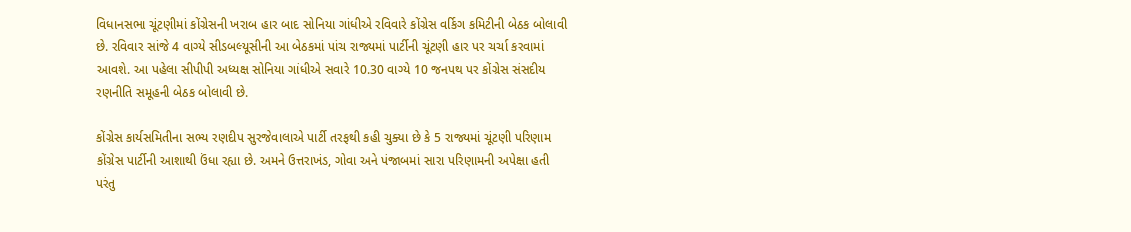વિધાનસભા ચૂંટણીમાં કોંગ્રેસની ખરાબ હાર બાદ સોનિયા ગાંધીએ રવિવારે કોંગ્રેસ વર્કિગ કમિટીની બેઠક બોલાવી છે. રવિવાર સાંજે 4 વાગ્યે સીડબલ્યૂસીની આ બેઠકમાં પાંચ રાજ્યમાં પાર્ટીની ચૂંટણી હાર પર ચર્ચા કરવામાં આવશે. આ પહેલા સીપીપી અધ્યક્ષ સોનિયા ગાંધીએ સવારે 10.30 વાગ્યે 10 જનપથ પર કોંગ્રેસ સંસદીય રણનીતિ સમૂહની બેઠક બોલાવી છે.

કોંગ્રેસ કાર્યસમિતીના સભ્ય રણદીપ સુરજેવાલાએ પાર્ટી તરફથી કહી ચુક્યા છે કે 5 રાજ્યમાં ચૂંટણી પરિણામ કોંગ્રેસ પાર્ટીની આશાથી ઉંધા રહ્યા છે. અમને ઉત્તરાખંડ, ગોવા અને પંજાબમાં સારા પરિણામની અપેક્ષા હતી પરંતુ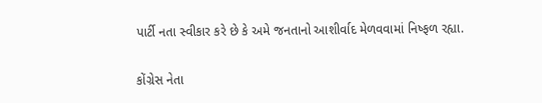પાર્ટી નતા સ્વીકાર કરે છે કે અમે જનતાનો આશીર્વાદ મેળવવામાં નિષ્ફળ રહ્યા.

કોંગ્રેસ નેતા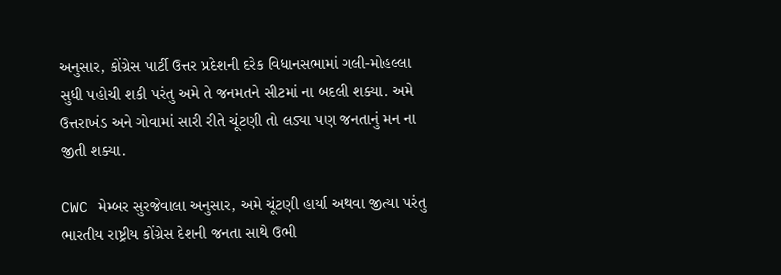અનુસાર, કોંગ્રેસ પાર્ટી ઉત્તર પ્રદેશની દરેક વિધાનસભામાં ગલી-મોહલ્લા સુધી પહોચી શકી પરંતુ અમે તે જનમતને સીટમાં ના બદલી શક્યા. અમે ઉત્તરાખંડ અને ગોવામાં સારી રીતે ચૂંટણી તો લડ્યા પણ જનતાનું મન ના જીતી શક્યા.

CWC મેમ્બર સુરજેવાલા અનુસાર, અમે ચૂંટણી હાર્યા અથવા જીત્યા પરંતુ ભારતીય રાષ્ટ્રીય કોંગ્રેસ દેશની જનતા સાથે ઉભી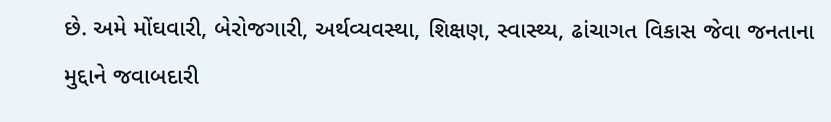છે. અમે મોંઘવારી, બેરોજગારી, અર્થવ્યવસ્થા, શિક્ષણ, સ્વાસ્થ્ય, ઢાંચાગત વિકાસ જેવા જનતાના મુદ્દાને જવાબદારી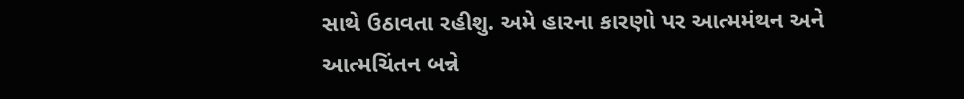સાથે ઉઠાવતા રહીશુ. અમે હારના કારણો પર આત્મમંથન અને આત્મચિંતન બન્ને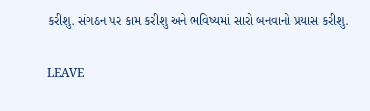કરીશુ. સંગઠન પર કામ કરીશુ અને ભવિષ્યમાં સારો બનવાનો પ્રયાસ કરીશુ.

LEAVE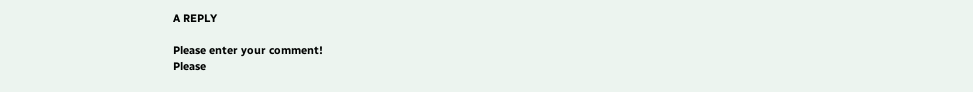A REPLY

Please enter your comment!
Please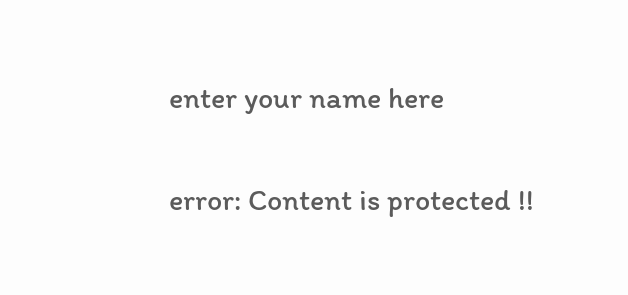enter your name here

error: Content is protected !!